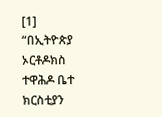[1]
“በኢትዮጵያ ኦርቶዶክስ ተዋሕዶ ቤተ ክርስቲያን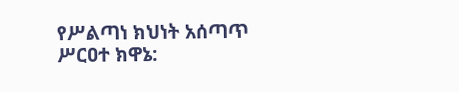የሥልጣነ ክህነት አሰጣጥ ሥርዐተ ክዋኔ: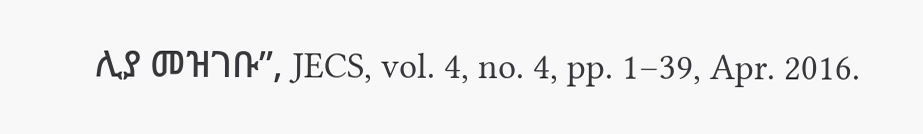ሊያ መዝገቡ”, JECS, vol. 4, no. 4, pp. 1–39, Apr. 2016.